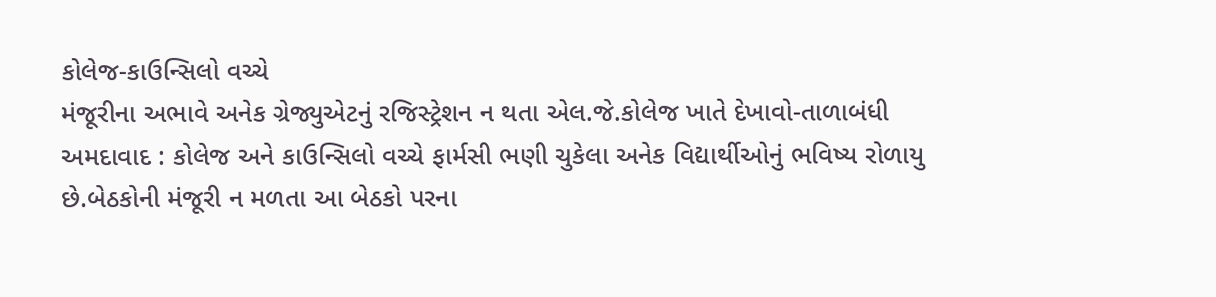કોલેજ-કાઉન્સિલો વચ્ચે
મંજૂરીના અભાવે અનેક ગ્રેજ્યુએટનું રજિસ્ટ્રેશન ન થતા એલ.જે.કોલેજ ખાતે દેખાવો-તાળાબંધી
અમદાવાદ : કોલેજ અને કાઉન્સિલો વચ્ચે ફાર્મસી ભણી ચુકેલા અનેક વિદ્યાર્થીઓનું ભવિષ્ય રોળાયુ છે.બેઠકોની મંજૂરી ન મળતા આ બેઠકો પરના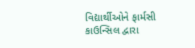વિદ્યાર્થીઓને ફાર્મસી કાઉન્સિલ દ્વારા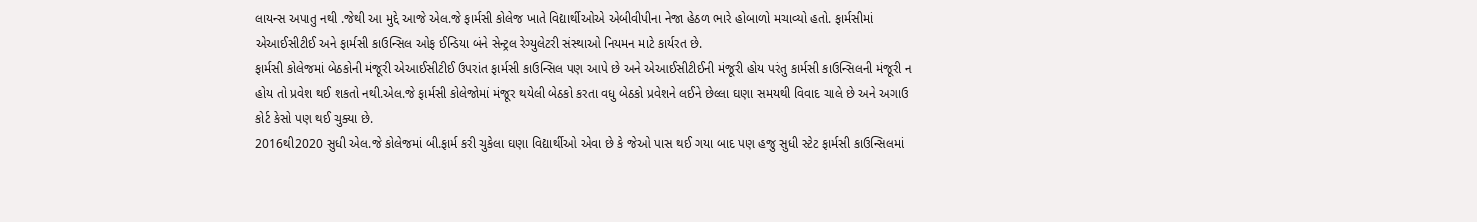લાયન્સ અપાતુ નથી .જેથી આ મુદ્દે આજે એલ.જે ફાર્મસી કોલેજ ખાતે વિદ્યાર્થીઓએ એબીવીપીના નેજા હેઠળ ભારે હોબાળો મચાવ્યો હતો. ફાર્મસીમાં એઆઈસીટીઈ અને ફાર્મસી કાઉન્સિલ ઓફ ઈન્ડિયા બંને સેન્ટ્રલ રેગ્યુલેટરી સંસ્થાઓ નિયમન માટે કાર્યરત છે.
ફાર્મસી કોલેજમાં બેઠકોની મંજૂરી એઆઈસીટીઈ ઉપરાંત ફાર્મસી કાઉન્સિલ પણ આપે છે અને એઆઈસીટીઈની મંજૂરી હોય પરંતુ કાર્મસી કાઉન્સિલની મંજૂરી ન હોય તો પ્રવેશ થઈ શકતો નથી.એલ.જે ફાર્મસી કોલેજોમાં મંજૂર થયેલી બેઠકો કરતા વધુ બેઠકો પ્રવેશને લઈને છેલ્લા ઘણા સમયથી વિવાદ ચાલે છે અને અગાઉ કોર્ટ કેસો પણ થઈ ચુક્યા છે.
2016થી2020 સુધી એલ.જે કોલેજમાં બી.ફાર્મ કરી ચુકેલા ઘણા વિદ્યાર્થીઓ એવા છે કે જેઓ પાસ થઈ ગયા બાદ પણ હજુ સુધી સ્ટેટ ફાર્મસી કાઉન્સિલમાં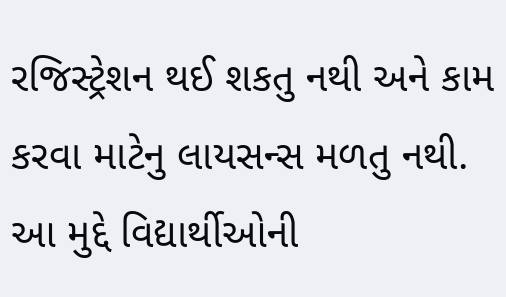રજિસ્ટ્રેશન થઈ શકતુ નથી અને કામ કરવા માટેનુ લાયસન્સ મળતુ નથી. આ મુદ્દે વિદ્યાર્થીઓની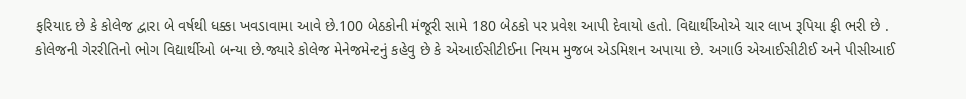ફરિયાદ છે કે કોલેજ દ્વારા બે વર્ષથી ધક્કા ખવડાવામા આવે છે.100 બેઠકોની મંજૂરી સામે 180 બેઠકો પર પ્રવેશ આપી દેવાયો હતો. વિદ્યાર્થીઓએ ચાર લાખ રૂપિયા ફી ભરી છે .
કોલેજની ગેરરીતિનો ભોગ વિદ્યાર્થીઓ બન્યા છે.જ્યારે કોલેજ મેનેજમેન્ટનું કહેવુ છે કે એઆઈસીટીઈના નિયમ મુજબ એડમિશન અપાયા છે. અગાઉ એઆઈસીટીઈ અને પીસીઆઈ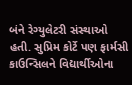બંને રેગ્યુલેટરી સંસ્થાઓ હતી. સુપ્રિમ કોર્ટે પણ ફાર્મસી કાઉન્સિલને વિદ્યાર્થીઓના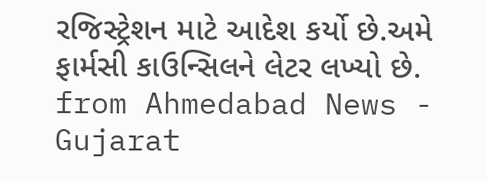રજિસ્ટ્રેશન માટે આદેશ કર્યો છે.અમે ફાર્મસી કાઉન્સિલને લેટર લખ્યો છે.
from Ahmedabad News - Gujarat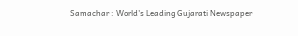Samachar : World's Leading Gujarati Newspaper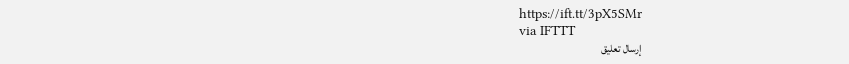https://ift.tt/3pX5SMr
via IFTTT
إرسال تعليق